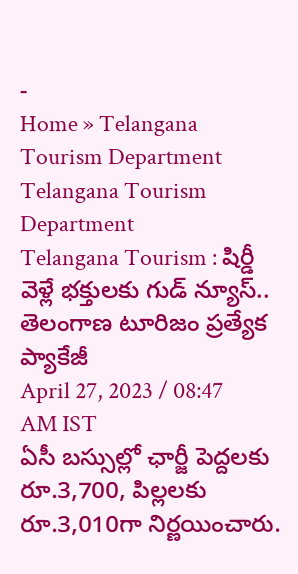-
Home » Telangana Tourism Department
Telangana Tourism Department
Telangana Tourism : షిర్డీ వెళ్లే భక్తులకు గుడ్ న్యూస్.. తెలంగాణ టూరిజం ప్రత్యేక ప్యాకేజీ
April 27, 2023 / 08:47 AM IST
ఏసీ బస్సుల్లో ఛార్జీ పెద్దలకు రూ.3,700, పిల్లలకు రూ.3,010గా నిర్ణయించారు.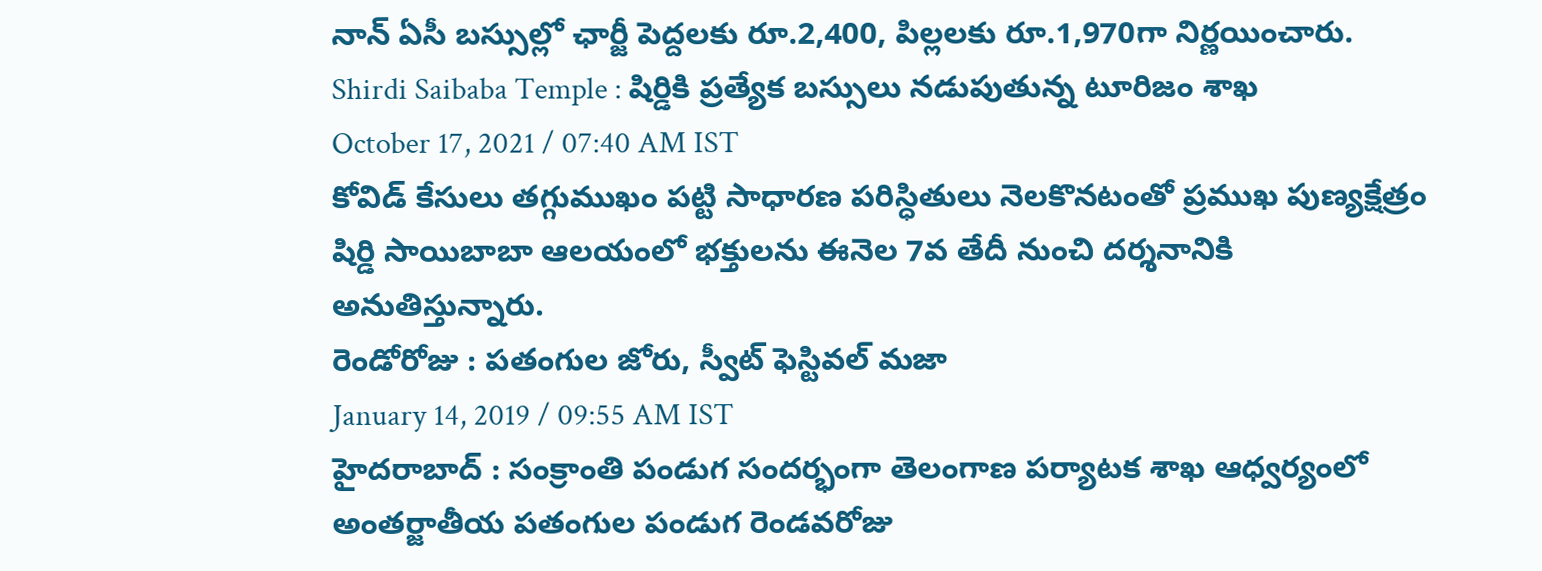నాన్ ఏసీ బస్సుల్లో ఛార్జీ పెద్దలకు రూ.2,400, పిల్లలకు రూ.1,970గా నిర్ణయించారు.
Shirdi Saibaba Temple : షిర్డికి ప్రత్యేక బస్సులు నడుపుతున్న టూరిజం శాఖ
October 17, 2021 / 07:40 AM IST
కోవిడ్ కేసులు తగ్గుముఖం పట్టి సాధారణ పరిస్ధితులు నెలకొనటంతో ప్రముఖ పుణ్యక్షేత్రం షిర్డి సాయిబాబా ఆలయంలో భక్తులను ఈనెల 7వ తేదీ నుంచి దర్శనానికి అనుతిస్తున్నారు.
రెండోరోజు : పతంగుల జోరు, స్వీట్ ఫెస్టివల్ మజా
January 14, 2019 / 09:55 AM IST
హైదరాబాద్ : సంక్రాంతి పండుగ సందర్భంగా తెలంగాణ పర్యాటక శాఖ ఆధ్వర్యంలో అంతర్జాతీయ పతంగుల పండుగ రెండవరోజు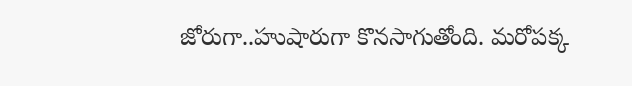జోరుగా..హుషారుగా కొనసాగుతోంది. మరోపక్క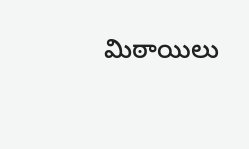మిఠాయిలు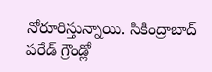నోరూరిస్తున్నాయి. సికింద్రాబాద్ పరేడ్ గ్రౌండ్లో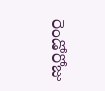రెండోరోజు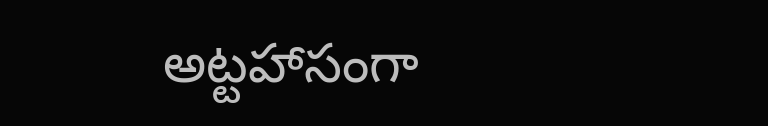అట్టహాసంగా